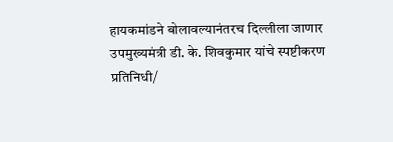हायकमांडने बोलावल्यानंतरच दिल्लीला जाणार
उपमुख्यमंत्री डी. के. शिवकुमार यांचे स्पष्टीकरण
प्रतिनिधी/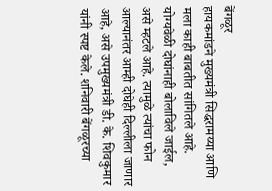बेंगळूर
हायकमांडने मुख्यमंत्री सिद्धरामय्या आणि मला काही बाबतीत सांगितले आहे. योग्यवेळी दोघांनाही बोलाविले जाईल, असे म्हटले आहे. त्यामुळे त्यांचा फोन आल्यानंतर आम्ही दोघेही दिल्लीला जाणार आहे, असे उपमुख्यमंत्री डी. के. शिवकुमार यांनी स्पष्ट केले. शनिवारी बेंगळूरच्या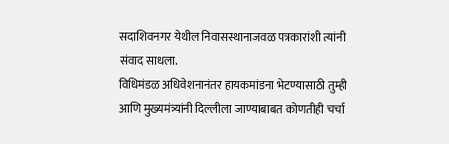सदाशिवनगर येथील निवासस्थानाजवळ पत्रकारांशी त्यांनी संवाद साधला.
विधिमंडळ अधिवेशनानंतर हायकमांडना भेटण्यासाठी तुम्ही आणि मुख्यमंत्र्यांनी दिल्लीला जाण्याबाबत कोणतीही चर्चा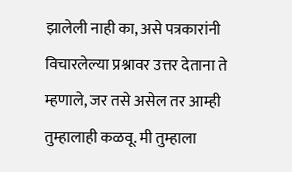झालेली नाही का, असे पत्रकारांनी विचारलेल्या प्रश्नावर उत्तर देताना ते म्हणाले, जर तसे असेल तर आम्ही तुम्हालाही कळवू. मी तुम्हाला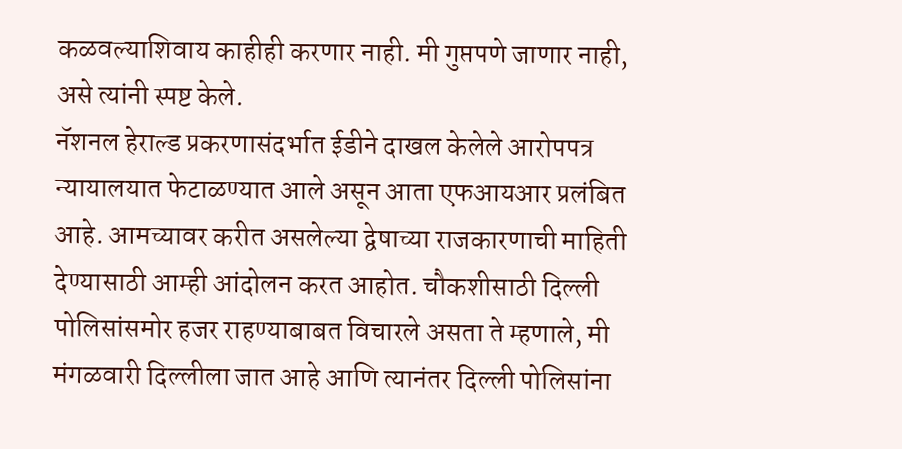कळवल्याशिवाय काहीही करणार नाही. मी गुप्तपणे जाणार नाही, असे त्यांनी स्पष्ट केले.
नॅशनल हेराल्ड प्रकरणासंदर्भात ईडीने दाखल केलेले आरोपपत्र न्यायालयात फेटाळण्यात आले असून आता एफआयआर प्रलंबित आहे. आमच्यावर करीत असलेल्या द्वेषाच्या राजकारणाची माहिती देण्यासाठी आम्ही आंदोलन करत आहोत. चौकशीसाठी दिल्ली पोलिसांसमोर हजर राहण्याबाबत विचारले असता ते म्हणाले, मी मंगळवारी दिल्लीला जात आहे आणि त्यानंतर दिल्ली पोलिसांना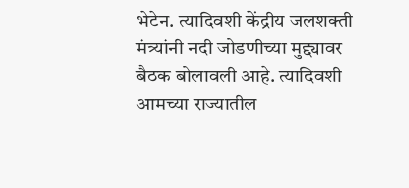भेटेन. त्यादिवशी केंद्रीय जलशक्ती मंत्र्यांनी नदी जोडणीच्या मुद्द्यावर बैठक बोलावली आहे. त्यादिवशी आमच्या राज्यातील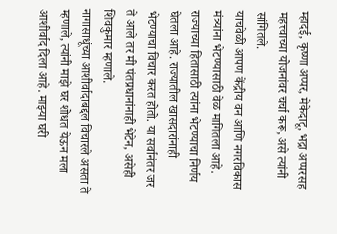म्हादई, कृष्णा अप्पर, मेकेदाटू, भद्रा अप्परसह महत्त्वाच्या योजनांवर चर्चा करू, असे त्यांनी सांगितले.
याचवेळी आपण केंद्रीय वन आणि नगरविकास मंत्र्यांना भेटण्यासाठी वेळ मागितला आहे. राज्याच्या हितासाठी त्यांना भेटण्याचा निर्णय घेतला आहे. राज्यातील खासदारांनाही भेटण्याचा विचार करत होतो. या सर्वानंतर जर ते आले तर मी पंतप्रधानांनाही भेटेन, असेही शिवकुमार म्हणाले.
नागासाधूंच्या आशीर्वादाबद्दल विचारले असता ते म्हणाले, त्यांनी माझे घर शोधत येऊन मला आशीर्वाद दिला आहे. माझ्या घरी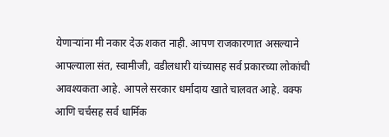येणाऱ्यांना मी नकार देऊ शकत नाही. आपण राजकारणात असल्याने आपल्याला संत, स्वामीजी, वडीलधारी यांच्यासह सर्व प्रकारच्या लोकांची आवश्यकता आहे. आपले सरकार धर्मादाय खाते चालवत आहे. वक्फ आणि चर्चसह सर्व धार्मिक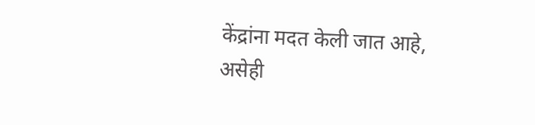केंद्रांना मदत केली जात आहे, असेही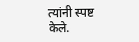त्यांनी स्पष्ट केले.